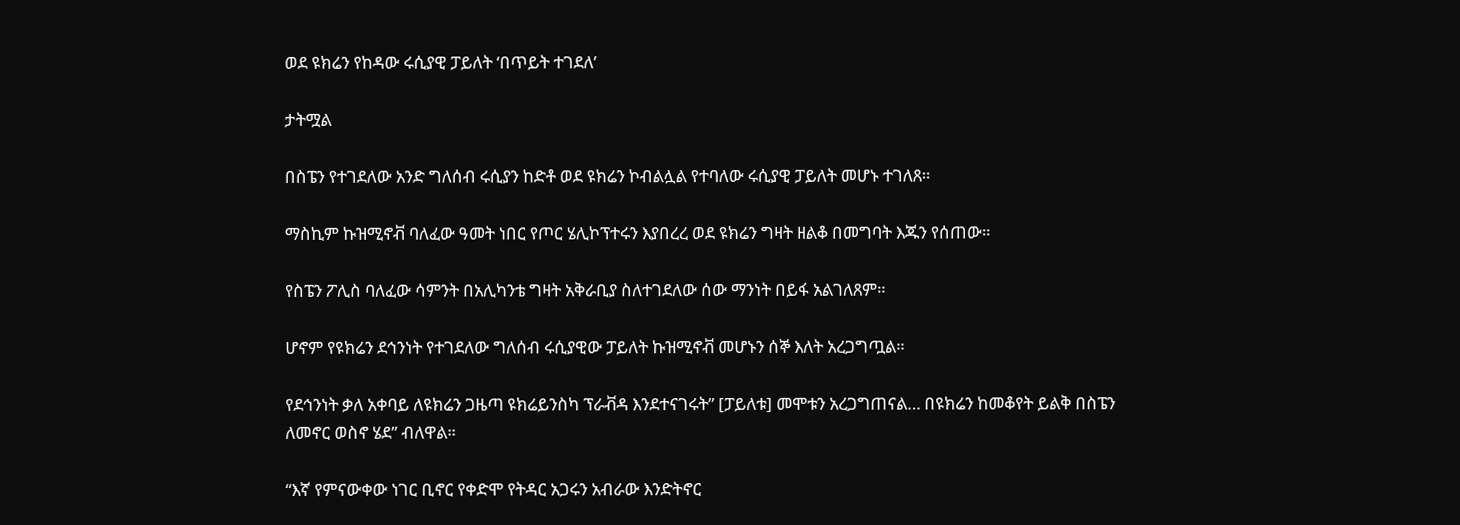ወደ ዩክሬን የከዳው ሩሲያዊ ፓይለት ‘በጥይት ተገደለ’

ታትሟል

በስፔን የተገደለው አንድ ግለሰብ ሩሲያን ከድቶ ወደ ዩክሬን ኮብልሏል የተባለው ሩሲያዊ ፓይለት መሆኑ ተገለጸ።

ማስኪም ኩዝሚኖቭ ባለፈው ዓመት ነበር የጦር ሄሊኮፕተሩን እያበረረ ወደ ዩክሬን ግዛት ዘልቆ በመግባት እጁን የሰጠው።

የስፔን ፖሊስ ባለፈው ሳምንት በአሊካንቴ ግዛት አቅራቢያ ስለተገደለው ሰው ማንነት በይፋ አልገለጸም።

ሆኖም የዩክሬን ደኅንነት የተገደለው ግለሰብ ሩሲያዊው ፓይለት ኩዝሚኖቭ መሆኑን ሰኞ እለት አረጋግጧል።

የደኅንነት ቃለ አቀባይ ለዩክሬን ጋዜጣ ዩክሬይንስካ ፕራቭዳ እንደተናገሩት” [ፓይለቱ] መሞቱን አረጋግጠናል… በዩክሬን ከመቆየት ይልቅ በስፔን ለመኖር ወስኖ ሄደ” ብለዋል።

“እኛ የምናውቀው ነገር ቢኖር የቀድሞ የትዳር አጋሩን አብራው እንድትኖር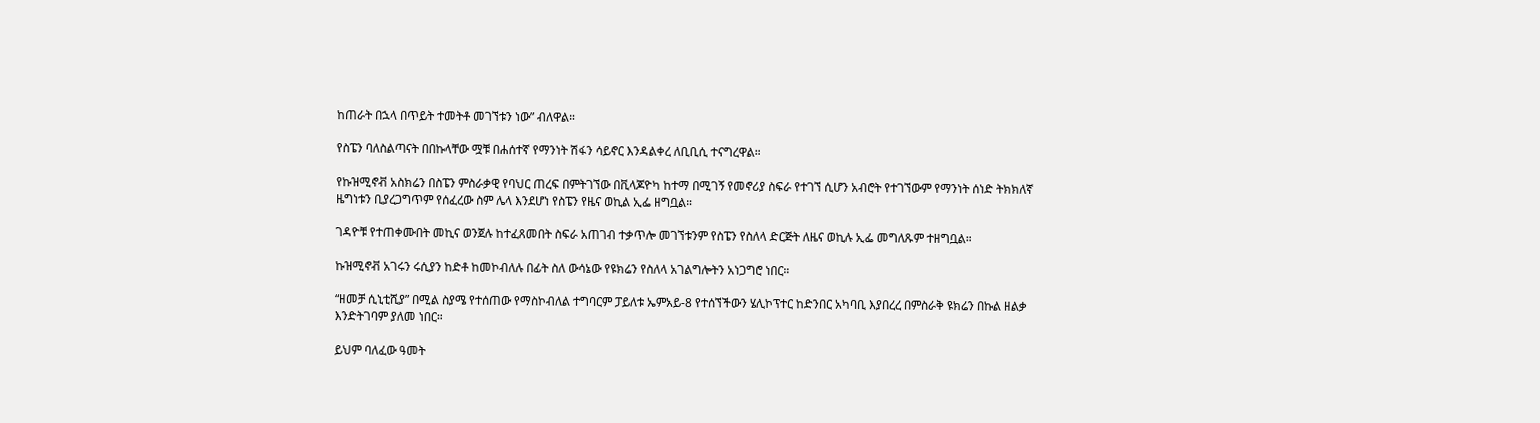ከጠራት በኋላ በጥይት ተመትቶ መገኘቱን ነው” ብለዋል።

የስፔን ባለስልጣናት በበኩላቸው ሟቹ በሐሰተኛ የማንነት ሽፋን ሳይኖር እንዳልቀረ ለቢቢሲ ተናግረዋል።

የኩዝሚኖቭ አስክሬን በስፔን ምስራቃዊ የባህር ጠረፍ በምትገኘው በቪላጆዮካ ከተማ በሚገኝ የመኖሪያ ስፍራ የተገኘ ሲሆን አብሮት የተገኘውም የማንነት ሰነድ ትክክለኛ ዜግነቱን ቢያረጋግጥም የሰፈረው ስም ሌላ እንደሆነ የስፔን የዜና ወኪል ኢፌ ዘግቧል።

ገዳዮቹ የተጠቀሙበት መኪና ወንጀሉ ከተፈጸመበት ስፍራ አጠገብ ተቃጥሎ መገኘቱንም የስፔን የስለላ ድርጅት ለዜና ወኪሉ ኢፌ መግለጹም ተዘግቧል።

ኩዝሚኖቭ አገሩን ሩሲያን ከድቶ ከመኮብለሉ በፊት ስለ ውሳኔው የዩክሬን የስለላ አገልግሎትን አነጋግሮ ነበር።

“ዘመቻ ሲኒቲሺያ” በሚል ስያሜ የተሰጠው የማስኮብለል ተግባርም ፓይለቱ ኤምአይ-8 የተሰኘችውን ሄሊኮፕተር ከድንበር አካባቢ እያበረረ በምስራቅ ዩክሬን በኩል ዘልቃ እንድትገባም ያለመ ነበር።

ይህም ባለፈው ዓመት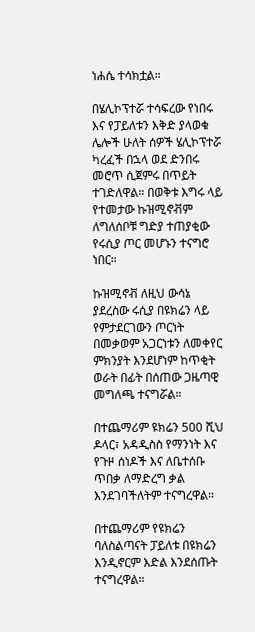ነሐሴ ተሳክቷል።

በሄሊኮፕተሯ ተሳፍረው የነበሩ እና የፓይለቱን እቅድ ያላወቁ ሌሎች ሁለት ሰዎች ሄሊኮፕተሯ ካረፈች በኋላ ወደ ድንበሩ መሮጥ ሲጀምሩ በጥይት ተገድለዋል። በወቅቱ እግሩ ላይ የተመታው ኩዝሚኖቭም ለግለሰቦቹ ግድያ ተጠያቂው የሩሲያ ጦር መሆኑን ተናግሮ ነበር።

ኩዝሚኖቭ ለዚህ ውሳኔ ያደረስው ሩሲያ በዩክሬን ላይ የምታደርገውን ጦርነት በመቃወም አጋርነቱን ለመቀየር ምክንያት እንደሆነም ከጥቂት ወራት በፊት በሰጠው ጋዜጣዊ መግለጫ ተናግሯል።

በተጨማሪም ዩክሬን 500 ሺህ ዶላር፣ አዳዲስስ የማንነት እና የጉዞ ሰነዶች እና ለቤተሰቡ ጥበቃ ለማድረግ ቃል እንደገባችለትም ተናግረዋል።

በተጨማሪም የዩክሬን ባለስልጣናት ፓይለቱ በዩክሬን እንዲኖርም እድል እንደሰጡት ተናግረዋል።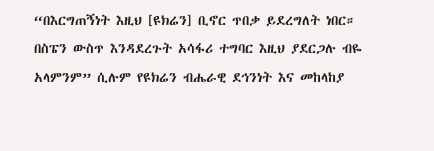“በእርግጠኝነት እዚህ [ዩክሬን] ቢኖር ጥበቃ ይደረግለት ነበር። በስፔን ውስጥ እንዳደረጉት አሳፋሪ ተግባር እዚህ ያደርጋሉ ብዬ አላምንም” ሲሉም የዩክሬን ብሔራዊ ደኅንነት እና መከላከያ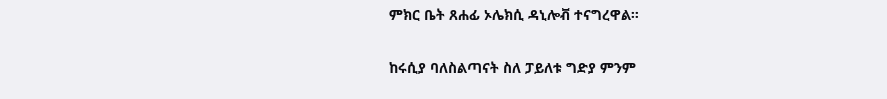ምክር ቤት ጸሐፊ ኦሌክሲ ዳኒሎቭ ተናግረዋል።

ከሩሲያ ባለስልጣናት ስለ ፓይለቱ ግድያ ምንም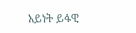አይነት ይፋዊ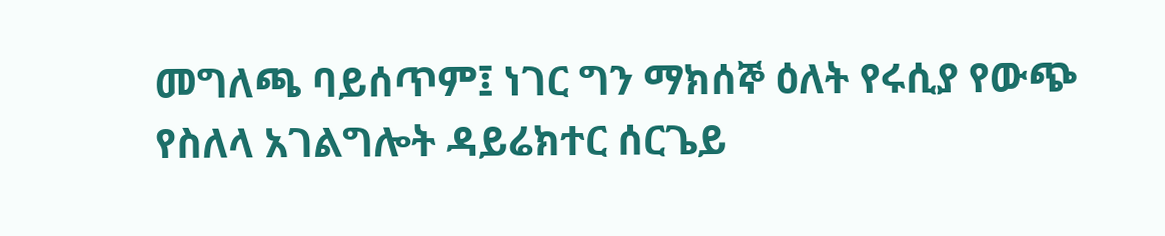መግለጫ ባይሰጥም፤ ነገር ግን ማክሰኞ ዕለት የሩሲያ የውጭ የስለላ አገልግሎት ዳይሬክተር ሰርጌይ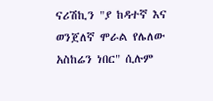ናሪሽኪን "ያ ከዳተኛ እና ወንጀለኛ ሞራል የሌለው አስከሬን ነበር" ሲሉም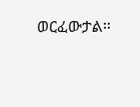ወርፈውታል።